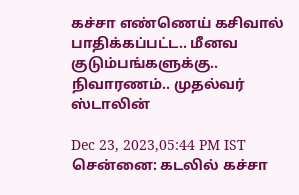கச்சா எண்ணெய் கசிவால் பாதிக்கப்பட்ட.. மீனவ குடும்பங்களுக்கு.. நிவாரணம்.. முதல்வர் ஸ்டாலின்

Dec 23, 2023,05:44 PM IST
சென்னை: கடலில் கச்சா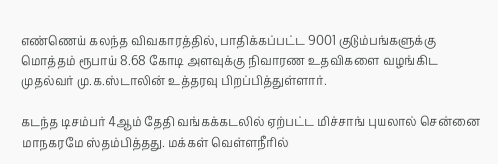எண்ணெய் கலந்த விவகாரத்தில், பாதிக்கப்பட்ட 9001 குடும்பங்களுக்கு மொத்தம் ரூபாய் 8.68 கோடி அளவுக்கு நிவாரண உதவிகளை வழங்கிட முதல்வர் மு.க.ஸ்டாலின் உத்தரவு பிறப்பித்துள்ளார்.

கடந்த டிசம்பர் 4ஆம் தேதி வங்கக்கடலில் ஏற்பட்ட மிச்சாங் புயலால் சென்னை மாநகரமே ஸ்தம்பித்தது. மக்கள் வெள்ளநீரில்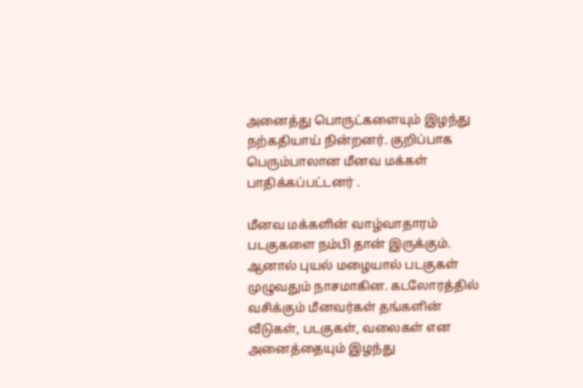அனைத்து பொருட்களையும் இழந்து நற்கதியாய் நின்றனர். குறிப்பாக பெரும்பாலான மீனவ மக்கள் பாதிக்கப்பட்டனர் .

மீனவ மக்களின் வாழ்வாதாரம் படகுகளை நம்பி தான் இருக்கும். ஆனால் புயல் மழையால் படகுகள் முழுவதும் நாசமாகின. கடலோரத்தில் வசிக்கும் மீனவர்கள் தங்களின் வீடுகள், படகுகள், வலைகள் என அனைத்தையும் இழந்து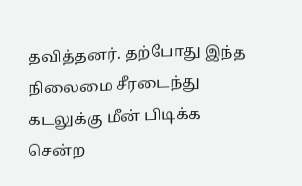தவித்தனர். தற்போது இந்த நிலைமை சீரடைந்து கடலுக்கு மீன் பிடிக்க சென்ற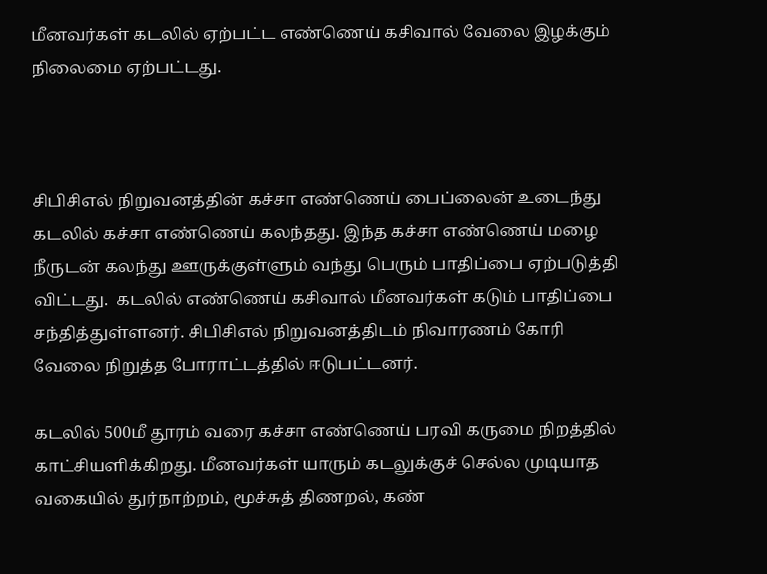மீனவர்கள் கடலில் ஏற்பட்ட எண்ணெய் கசிவால் வேலை இழக்கும் நிலைமை ஏற்பட்டது.



சிபிசிஎல் நிறுவனத்தின் கச்சா எண்ணெய் பைப்லைன் உடைந்து கடலில் கச்சா எண்ணெய் கலந்தது. இந்த கச்சா எண்ணெய் மழை நீருடன் கலந்து ஊருக்குள்ளும் வந்து பெரும் பாதிப்பை ஏற்படுத்தி விட்டது.  கடலில் எண்ணெய் கசிவால் மீனவர்கள் கடும் பாதிப்பை சந்தித்துள்ளனர். சிபிசிஎல் நிறுவனத்திடம் நிவாரணம் கோரி வேலை நிறுத்த போராட்டத்தில் ஈடுபட்டனர்.

கடலில் 500மீ தூரம் வரை கச்சா எண்ணெய் பரவி கருமை நிறத்தில் காட்சியளிக்கிறது. மீனவர்கள் யாரும் கடலுக்குச் செல்ல முடியாத வகையில் துர்நாற்றம், மூச்சுத் திணறல், கண்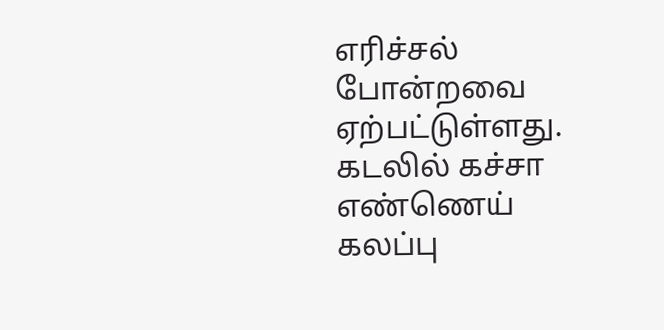எரிச்சல் போன்றவை ஏற்பட்டுள்ளது. கடலில் கச்சா எண்ணெய் கலப்பு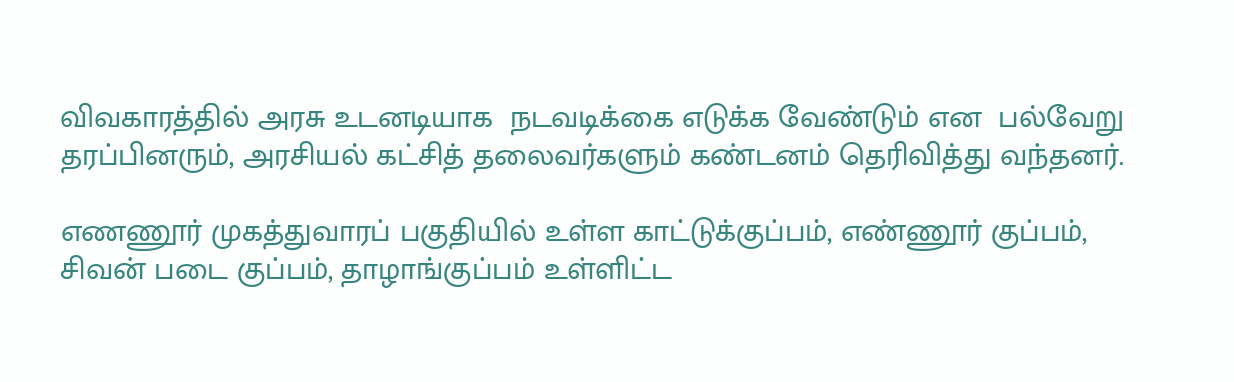விவகாரத்தில் அரசு உடனடியாக  நடவடிக்கை எடுக்க வேண்டும் என  பல்வேறு தரப்பினரும், அரசியல் கட்சித் தலைவர்களும் கண்டனம் தெரிவித்து வந்தனர்.

எணணூர் முகத்துவாரப் பகுதியில் உள்ள காட்டுக்குப்பம், எண்ணூர் குப்பம், சிவன் படை குப்பம், தாழாங்குப்பம் உள்ளிட்ட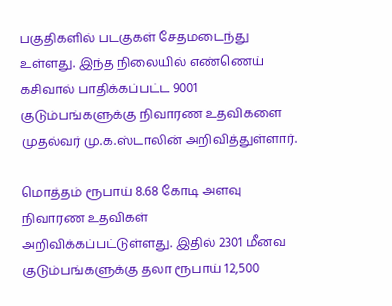பகுதிகளில் படகுகள் சேதமடைந்து உள்ளது. இந்த நிலையில் எண்ணெய் கசிவால் பாதிக்கப்பட்ட 9001 குடும்பங்களுக்கு நிவாரண உதவிகளை முதல்வர் மு.க.ஸ்டாலின் அறிவித்துள்ளார்.

மொத்தம் ரூபாய் 8.68 கோடி அளவு நிவாரண உதவிகள் அறிவிக்கப்பட்டுள்ளது. இதில் 2301 மீனவ குடும்பங்களுக்கு தலா ரூபாய் 12,500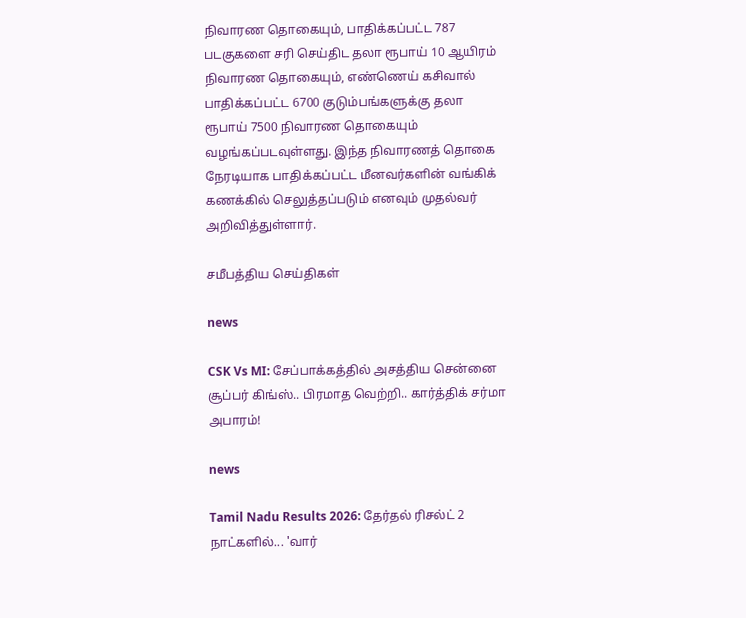நிவாரண தொகையும், பாதிக்கப்பட்ட 787 படகுகளை சரி செய்திட தலா ரூபாய் 10 ஆயிரம் நிவாரண தொகையும், எண்ணெய் கசிவால் பாதிக்கப்பட்ட 6700 குடும்பங்களுக்கு தலா ரூபாய் 7500 நிவாரண தொகையும் வழங்கப்படவுள்ளது. இந்த நிவாரணத் தொகை நேரடியாக பாதிக்கப்பட்ட மீனவர்களின் வங்கிக் கணக்கில் செலுத்தப்படும் எனவும் முதல்வர் அறிவித்துள்ளார்.

சமீபத்திய செய்திகள்

news

CSK Vs MI: சேப்பாக்கத்தில் அசத்திய சென்னை சூப்பர் கிங்ஸ்.. பிரமாத வெற்றி.. கார்த்திக் சர்மா அபாரம்!

news

Tamil Nadu Results 2026: தேர்தல் ரிசல்ட் 2 நாட்களில்... 'வார்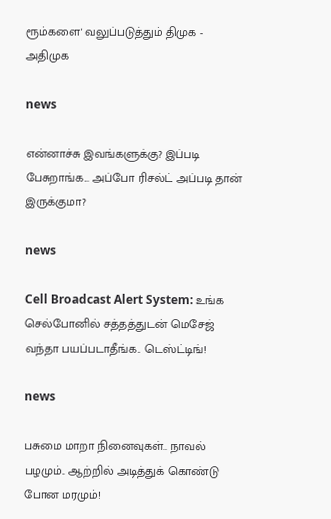ரூம்களை' வலுப்படுத்தும் திமுக - அதிமுக

news

என்னாச்சு இவங்களுக்கு? இப்படி பேசுறாங்க... அப்போ ரிசல்ட் அப்படி தான் இருக்குமா?

news

Cell Broadcast Alert System: உங்க செல்போனில் சத்தத்துடன் மெசேஜ் வந்தா பயப்படாதீங்க.. டெஸ்ட்டிங்!

news

பசுமை மாறா நினைவுகள்.. நாவல் பழமும்.. ஆற்றில் அடித்துக் கொண்டு போன மரமும்!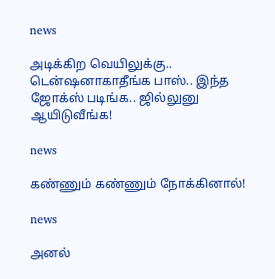news

அடிக்கிற வெயிலுக்கு.. டென்ஷனாகாதீங்க பாஸ்.. இந்த ஜோக்ஸ் படிங்க.. ஜில்லுனு ஆயிடுவீங்க!

news

கண்ணும் கண்ணும் நோக்கினால்!

news

அனல்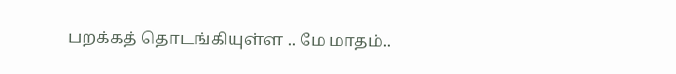பறக்கத் தொடங்கியுள்ள .. மே மாதம்..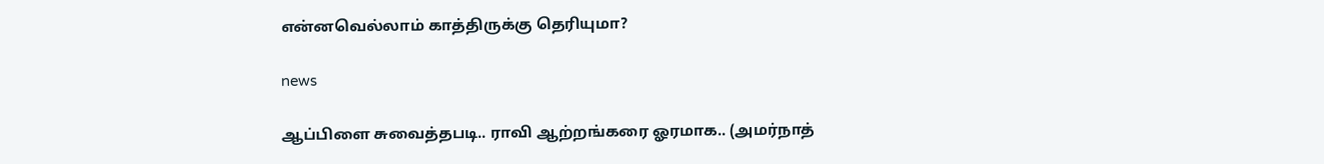என்னவெல்லாம் காத்திருக்கு தெரியுமா?

news

ஆப்பிளை சுவைத்தபடி.. ராவி ஆற்றங்கரை ஓரமாக.. (அமர்நாத்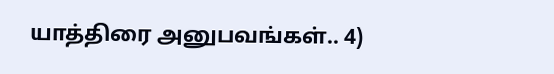யாத்திரை அனுபவங்கள்.. 4)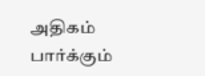அதிகம் பார்க்கும்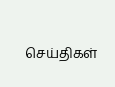செய்திகள்